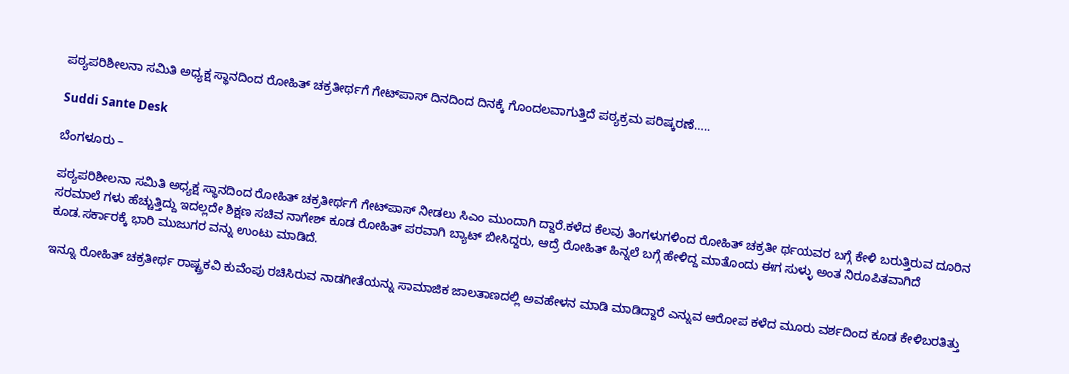ಪಠ್ಯಪರಿಶೀಲನಾ ಸಮಿತಿ ಅಧ್ಯಕ್ಷ ಸ್ಥಾನದಿಂದ ರೋಹಿತ್‌ ಚಕ್ರತೀರ್ಥಗೆ ಗೇಟ್‌ಪಾಸ್‌ ದಿನದಿಂದ ದಿನಕ್ಕೆ ಗೊಂದಲವಾಗುತ್ತಿದೆ ಪಠ್ಯಕ್ರಮ ಪರಿಷ್ಕರಣೆ…..

Suddi Sante Desk

ಬೆಂಗಳೂರು –

ಪಠ್ಯಪರಿಶೀಲನಾ ಸಮಿತಿ ಅಧ್ಯಕ್ಷ ಸ್ಥಾನದಿಂದ ರೋಹಿತ್‌ ಚಕ್ರತೀರ್ಥಗೆ ಗೇಟ್‌ಪಾಸ್‌ ನೀಡಲು ಸಿಎಂ ಮುಂದಾಗಿ ದ್ದಾರೆ.ಕಳೆದ ಕೆಲವು ತಿಂಗಳುಗಳಿಂದ ರೋಹಿತ್‌ ಚಕ್ರತೀ ರ್ಥಯವರ ಬಗ್ಗೆ ಕೇಳಿ ಬರುತ್ತಿರುವ ದೂರಿನ ಸರಮಾಲೆ ಗಳು ಹೆಚ್ಚುತ್ತಿದ್ದು ಇದಲ್ಲದೇ ಶಿಕ್ಷಣ ಸಚಿವ ನಾಗೇಶ್‌ ಕೂಡ ರೋಹಿತ್‌ ಪರವಾಗಿ ಬ್ಯಾಟ್ ಬೀಸಿದ್ದರು, ಆದ್ರೆ ರೋಹಿತ್‌ ಹಿನ್ನಲೆ ಬಗ್ಗೆ ಹೇಳಿದ್ದ ಮಾತೊಂದು ಈಗ ಸುಳ್ಳು ಅಂತ ನಿರೂಪಿತವಾಗಿದೆ ಕೂಡ.ಸರ್ಕಾರಕ್ಕೆ ಭಾರಿ ಮುಜುಗರ ವನ್ನು ಉಂಟು ಮಾಡಿದೆ.

ಇನ್ನೂ ರೋಹಿತ್ ಚಕ್ರತೀರ್ಥ ರಾಷ್ಟ್ರಕವಿ ಕುವೆಂಪು ರಚಿಸಿರುವ ನಾಡಗೀತೆಯನ್ನು ಸಾಮಾಜಿಕ ಜಾಲತಾಣದಲ್ಲಿ ಅವಹೇಳನ ಮಾಡಿ ಮಾಡಿದ್ದಾರೆ ಎನ್ನುವ ಆರೋಪ ಕಳೆದ ಮೂರು ವರ್ಶದಿಂದ ಕೂಡ ಕೇಳಿಬರತಿತ್ತು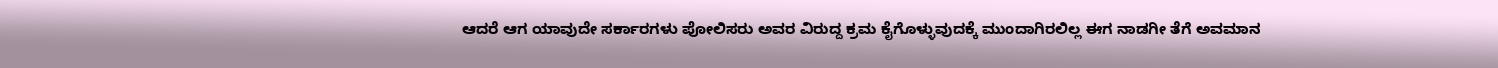ಆದರೆ ಆಗ ಯಾವುದೇ ಸರ್ಕಾರಗಳು ಪೋಲಿಸರು ಅವರ ವಿರುದ್ದ ಕ್ರಮ ಕೈಗೊಳ್ಳುವುದಕ್ಕೆ ಮುಂದಾಗಿರಲಿಲ್ಲ ಈಗ ನಾಡಗೀ ತೆಗೆ ಅವಮಾನ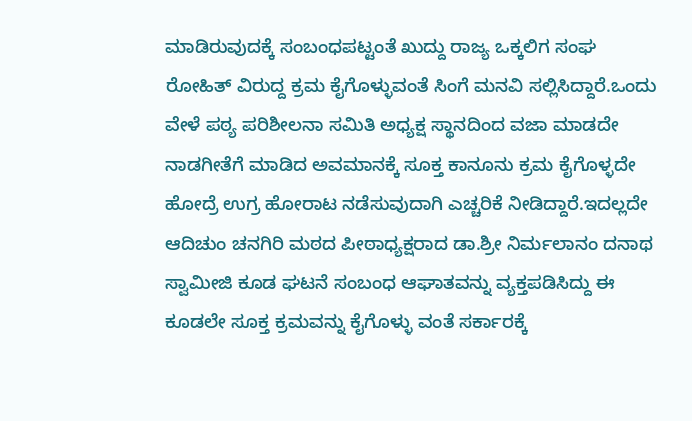ಮಾಡಿರುವುದಕ್ಕೆ ಸಂಬಂಧಪಟ್ಟಂತೆ ಖುದ್ದು ರಾಜ್ಯ ಒಕ್ಕಲಿಗ ಸಂಘ ರೋಹಿತ್‌ ವಿರುದ್ದ ಕ್ರಮ ಕೈಗೊಳ್ಳುವಂತೆ ಸಿಂಗೆ ಮನವಿ ಸಲ್ಲಿಸಿದ್ದಾರೆ.ಒಂದು ವೇಳೆ ಪಠ್ಯ ಪರಿಶೀಲನಾ ಸಮಿತಿ ಅಧ್ಯಕ್ಷ ಸ್ಥಾನದಿಂದ ವಜಾ ಮಾಡದೇ ನಾಡಗೀತೆಗೆ ಮಾಡಿದ ಅವಮಾನಕ್ಕೆ ಸೂಕ್ತ ಕಾನೂನು ಕ್ರಮ ಕೈಗೊಳ್ಳದೇ ಹೋದ್ರೆ ಉಗ್ರ ಹೋರಾಟ ನಡೆಸುವುದಾಗಿ ಎಚ್ಚರಿಕೆ ನೀಡಿದ್ದಾರೆ.ಇದಲ್ಲದೇ ಆದಿಚುಂ ಚನಗಿರಿ ಮಠದ ಪೀಠಾಧ್ಯಕ್ಷರಾದ ಡಾ.ಶ್ರೀ ನಿರ್ಮಲಾನಂ ದನಾಥ ಸ್ವಾಮೀಜಿ ಕೂಡ ಘಟನೆ ಸಂಬಂಧ ಆಘಾತವನ್ನು ವ್ಯಕ್ತಪಡಿಸಿದ್ದು ಈ ಕೂಡಲೇ ಸೂಕ್ತ ಕ್ರಮವನ್ನು ಕೈಗೊಳ್ಳು ವಂತೆ ಸರ್ಕಾರಕ್ಕೆ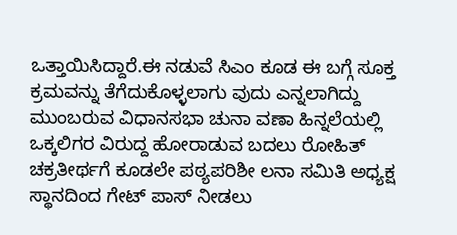ಒತ್ತಾಯಿಸಿದ್ದಾರೆ.ಈ ನಡುವೆ ಸಿಎಂ ಕೂಡ ಈ ಬಗ್ಗೆ ಸೂಕ್ತ ಕ್ರಮವನ್ನು ತೆಗೆದುಕೊಳ್ಳಲಾಗು ವುದು ಎನ್ನಲಾಗಿದ್ದು ಮುಂಬರುವ ವಿಧಾನಸಭಾ ಚುನಾ ವಣಾ ಹಿನ್ನಲೆಯಲ್ಲಿ ಒಕ್ಕಲಿಗರ ವಿರುದ್ದ ಹೋರಾಡುವ ಬದಲು ರೋಹಿತ್‌ ಚಕ್ರತೀರ್ಥಗೆ ಕೂಡಲೇ ಪಠ್ಯಪರಿಶೀ ಲನಾ ಸಮಿತಿ ಅಧ್ಯಕ್ಷ ಸ್ಥಾನದಿಂದ ಗೇಟ್‌ ಪಾಸ್‌ ನೀಡಲು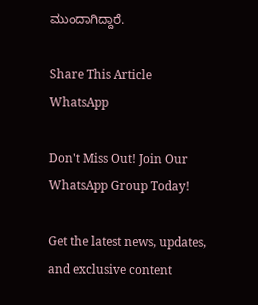ಮುಂದಾಗಿದ್ದಾರೆ.

Share This Article
WhatsApp

Don't Miss Out! Join Our WhatsApp Group Today!

Get the latest news, updates, and exclusive content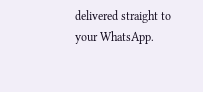delivered straight to your WhatsApp.